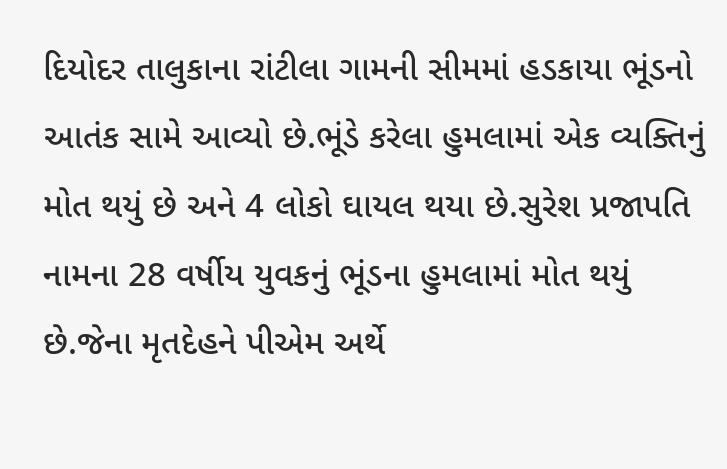દિયોદર તાલુકાના રાંટીલા ગામની સીમમાં હડકાયા ભૂંડનો આતંક સામે આવ્યો છે.ભૂંડે કરેલા હુમલામાં એક વ્યક્તિનું મોત થયું છે અને 4 લોકો ઘાયલ થયા છે.સુરેશ પ્રજાપતિ નામના 28 વર્ષીય યુવકનું ભૂંડના હુમલામાં મોત થયું છે.જેના મૃતદેહને પીએમ અર્થે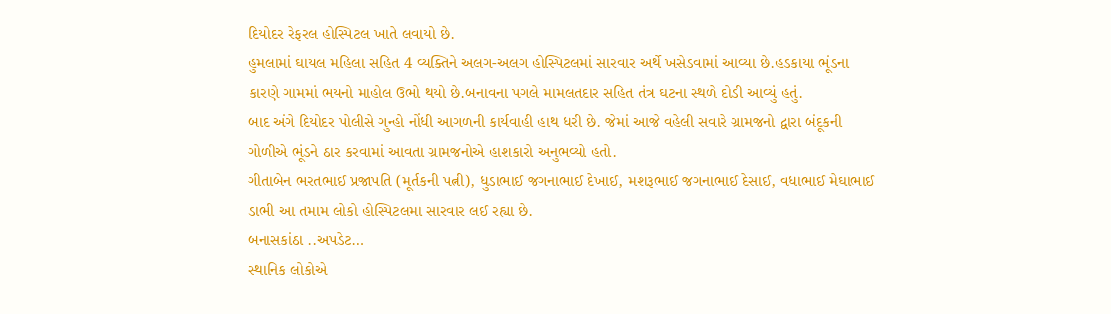દિયોદર રેફરલ હોસ્પિટલ ખાતે લવાયો છે.
હુમલામાં ઘાયલ મહિલા સહિત 4 વ્યક્તિને અલગ-અલગ હોસ્પિટલમાં સારવાર અર્થે ખસેડવામાં આવ્યા છે.હડકાયા ભૂંડના કારણે ગામમાં ભયનો માહોલ ઉભો થયો છે.બનાવના પગલે મામલતદાર સહિત તંત્ર ઘટના સ્થળે દોડી આવ્યું હતું.
બાદ અંગે દિયોદર પોલીસે ગુન્હો નોંધી આગળની કાર્યવાહી હાથ ધરી છે. જેમાં આજે વહેલી સવારે ગ્રામજનો દ્વારા બંદૂકની ગોળીએ ભૂંડને ઠાર કરવામાં આવતા ગ્રામજનોએ હાશકારો અનુભવ્યો હતો.
ગીતાબેન ભરતભાઈ પ્રજાપતિ (મૂર્તકની પત્ની), ધુડાભાઈ જગનાભાઈ દેખાઈ, મશરૂભાઈ જગનાભાઈ દેસાઈ, વધાભાઈ મેઘાભાઈ ડાભી આ તમામ લોકો હોસ્પિટલમા સારવાર લઈ રહ્યા છે.
બનાસકાંઠા ..અપડેટ…
સ્થાનિક લોકોએ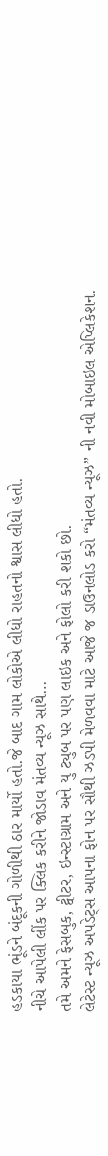હડકાયા ભૂંડને બંદૂકની ગોળીથી ઠાર માર્યો હતો.જે બાદ ગામ લોકોએ લીધો રાહતનો શ્વાસ લીધો હતો.
નીચે આપેલી લીંક પર ક્લિક કરીને જોડાવ મંતવ્ય ન્યૂઝ સાથે…
તમે અમને ફેસબુક, ટ્વીટર, ઇન્સ્ટાગ્રામ અને યુ ટ્યુબ પર પણ લાઇક અને ફોલો કરી શકો છો.
લેટેસ્ટ ન્યૂઝ અપડેટ્સ આપના ફોન પર સૌથી ઝડપી મેળવવા માટે આજે જ ડાઉનલોડ કરો “મંતવ્ય ન્યૂઝ” ની નવી મોબાઇલ એપ્લિકેશન.